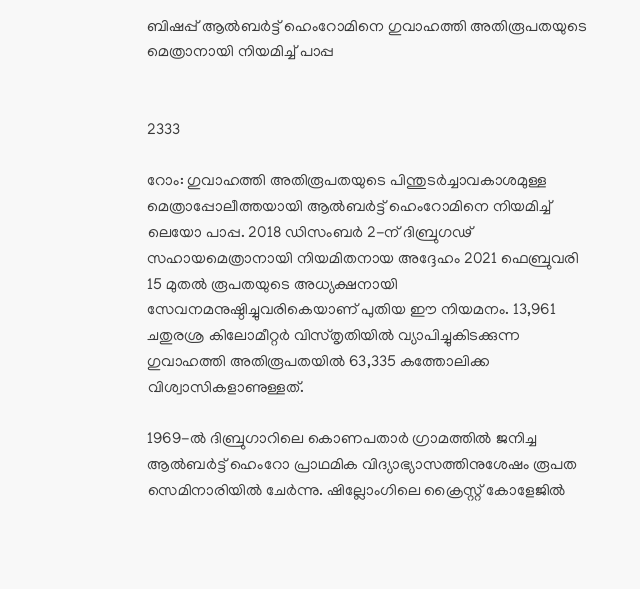ബിഷപ്പ് ആൽബർട്ട് ഹെംറോമിനെ ഗുവാഹത്തി അതിരൂപതയുടെ മെത്രാനായി നിയമിച്ച് പാപ്പ


2333

റോം: ഗുവാഹത്തി അതിരൂപതയുടെ പിന്തുടർച്ചാവകാശമുള്ള മെത്രാപ്പോലീത്തയായി ആൽബർട്ട് ഹെംറോമിനെ നിയമിച്ച് ലെയോ പാപ്പ. 2018 ഡിസംബർ 2-ന് ദിബ്രുഗഢ് സഹായമെത്രാനായി നിയമിതനായ അദ്ദേഹം 2021 ഫെബ്രുവരി 15 മുതൽ രൂപതയുടെ അധ്യക്ഷനായി സേവനമനുഷ്ഠിച്ചുവരികെയാണ് പുതിയ ഈ നിയമനം. 13,961 ചതുരശ്ര കിലോമീറ്റർ വിസ്തൃതിയിൽ വ്യാപിച്ചുകിടക്കുന്ന ഗുവാഹത്തി അതിരൂപതയില്‍ 63,335 കത്തോലിക്ക വിശ്വാസികളാണുള്ളത്.

1969-ൽ ദിബ്രുഗാറിലെ കൊണപതാർ ഗ്രാമത്തിൽ ജനിച്ച ആൽബർട്ട് ഹെംറോ പ്രാഥമിക വിദ്യാഭ്യാസത്തിനുശേഷം രൂപത സെമിനാരിയിൽ ചേര്‍ന്നു. ഷില്ലോംഗിലെ ക്രൈസ്റ്റ് കോളേജിൽ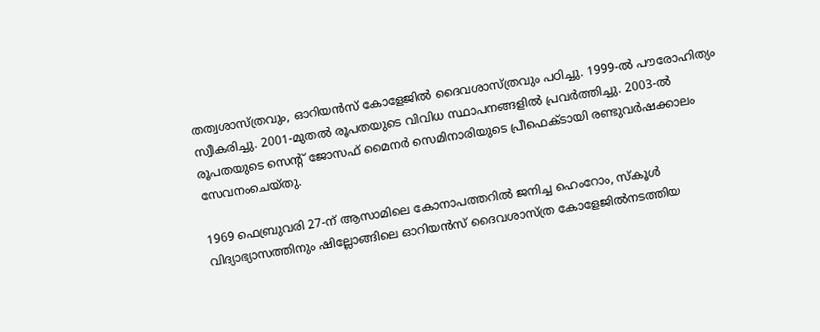തത്വശാസ്ത്രവും, ഓറിയൻസ് കോളേജിൽ ദൈവശാസ്ത്രവും പഠിച്ചു. 1999-ൽ പൗരോഹിത്യം സ്വീകരിച്ചു. 2001-മുതൽ രൂപതയുടെ വിവിധ സ്ഥാപനങ്ങളിൽ പ്രവർത്തിച്ചു. 2003-ൽ രൂപതയുടെ സെന്‍റ് ജോസഫ് മൈനർ സെമിനാരിയുടെ പ്രീഫെക്ടായി രണ്ടുവർഷക്കാലം സേവനംചെയ്തു.

1969 ഫെബ്രുവരി 27-ന് ആസാമിലെ കോനാപത്തറിൽ ജനിച്ച ഹെംറോം, സ്‌കൂൾ വിദ്യാഭ്യാസത്തിനും ഷില്ലോങ്ങിലെ ഓറിയൻസ് ദൈവശാസ്ത്ര കോളേജിൽനടത്തിയ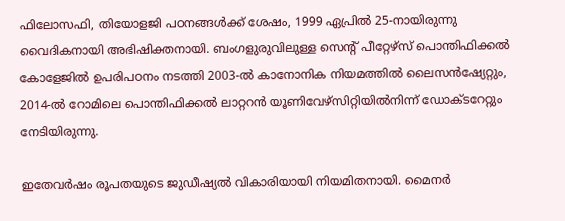ഫിലോസഫി, തിയോളജി പഠനങ്ങൾക്ക് ശേഷം, 1999 ഏപ്രിൽ 25-നായിരുന്നു വൈദികനായി അഭിഷിക്തനായി. ബംഗളുരുവിലുള്ള സെന്റ് പീറ്റേഴ്സ് പൊന്തിഫിക്കൽ കോളേജിൽ ഉപരിപഠനം നടത്തി 2003-ൽ കാനോനിക നിയമത്തിൽ ലൈസൻഷ്യേറ്റും, 2014-ൽ റോമിലെ പൊന്തിഫിക്കൽ ലാറ്ററൻ യൂണിവേഴ്സിറ്റിയിൽനിന്ന് ഡോക്ടറേറ്റും നേടിയിരുന്നു.

ഇതേവര്‍ഷം രൂപതയുടെ ജുഡീഷ്യൽ വികാരിയായി നിയമിതനായി. മൈനർ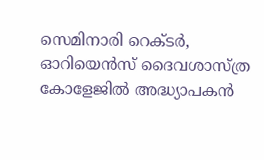സെമിനാരി റെക്ടർ, ഓറിയെൻസ് ദൈവശാസ്ത്ര കോളേജിൽ അദ്ധ്യാപകൻ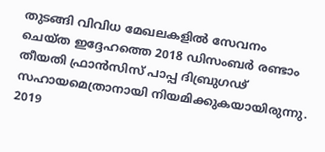തുടങ്ങി വിവിധ മേഖലകളിൽ സേവനം ചെയ്ത ഇദ്ദേഹത്തെ 2018 ഡിസംബർ രണ്ടാം തീയതി ഫ്രാൻസിസ് പാപ്പ ദിബ്രുഗഢ് സഹായമെത്രാനായി നിയമിക്കുകയായിരുന്നു. 2019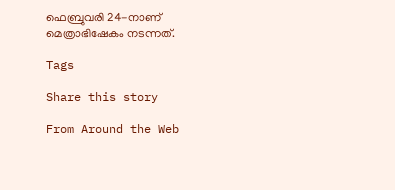ഫെബ്രുവരി 24-നാണ് മെത്രാഭിഷേകം നടന്നത്.

Tags

Share this story

From Around the Web